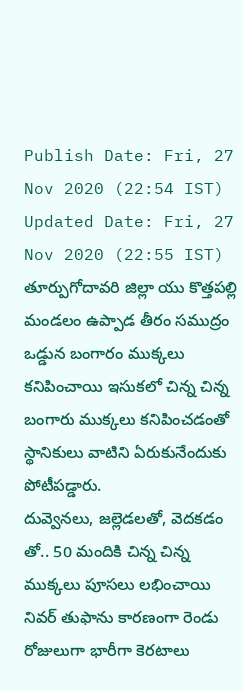Publish Date: Fri, 27 Nov 2020 (22:54 IST)
Updated Date: Fri, 27 Nov 2020 (22:55 IST)
తూర్పుగోదావరి జిల్లా యు కొత్తపల్లి మండలం ఉప్పాడ తీరం సముద్రం ఒడ్డున బంగారం ముక్కలు కనిపించాయి ఇసుకలో చిన్న చిన్న బంగారు ముక్కలు కనిపించడంతో స్థానికులు వాటిని ఏరుకునేందుకు పోటీపడ్డారు.
దువ్వెనలు, జల్లెడలతో, వెదకడం తో.. 50 మందికి చిన్న చిన్న ముక్కలు పూసలు లభించాయి నివర్ తుఫాను కారణంగా రెండు రోజులుగా భారీగా కెరటాలు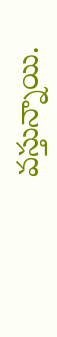వస్తున్నాయి.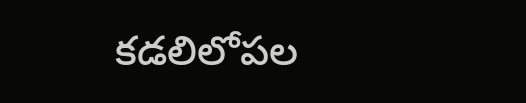కడలిలోపల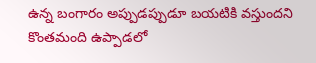ఉన్న బంగారం అప్పుడప్పుడూ బయటికి వస్తుందని కొంతమంది ఉప్పాడలో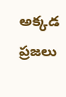అక్కడ ప్రజలు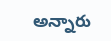అన్నారు